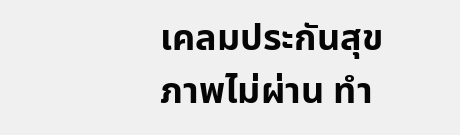เคลมประกันสุขภาพไม่ผ่าน ทำ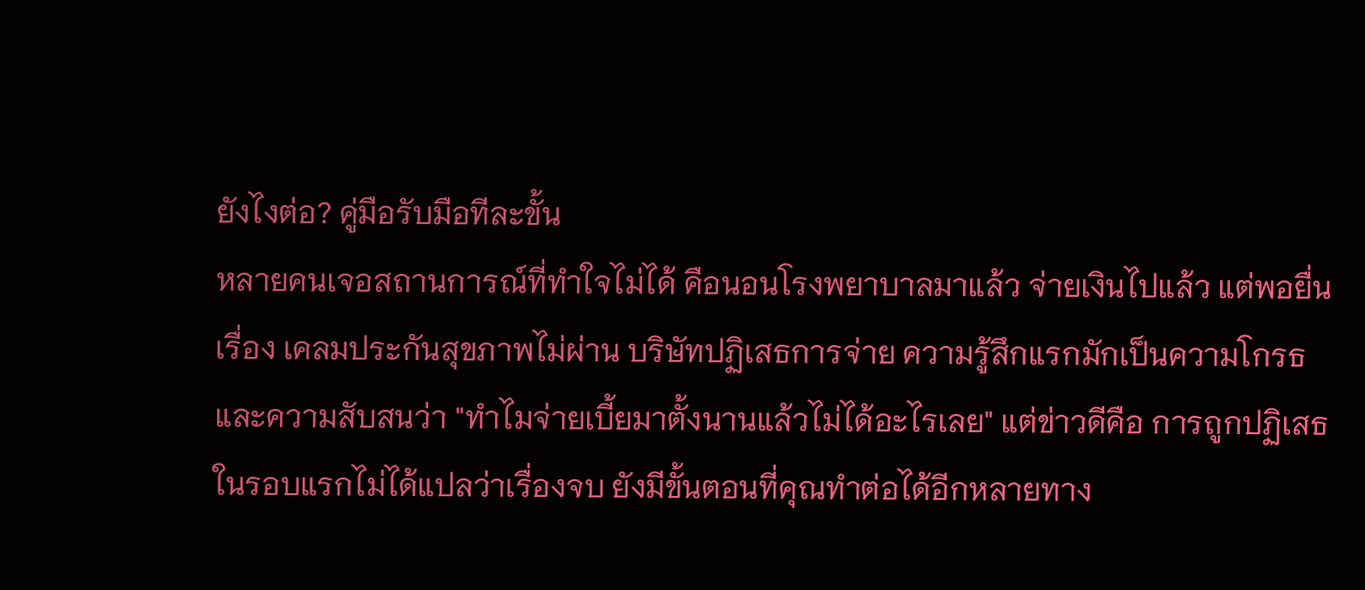ยังไงต่อ? คู่มือรับมือทีละขั้น
หลายคนเจอสถานการณ์ที่ทำใจไม่ได้ คือนอนโรงพยาบาลมาแล้ว จ่ายเงินไปแล้ว แต่พอยื่นเรื่อง เคลมประกันสุขภาพไม่ผ่าน บริษัทปฏิเสธการจ่าย ความรู้สึกแรกมักเป็นความโกรธและความสับสนว่า "ทำไมจ่ายเบี้ยมาตั้งนานแล้วไม่ได้อะไรเลย" แต่ข่าวดีคือ การถูกปฏิเสธในรอบแรกไม่ได้แปลว่าเรื่องจบ ยังมีขั้นตอนที่คุณทำต่อได้อีกหลายทาง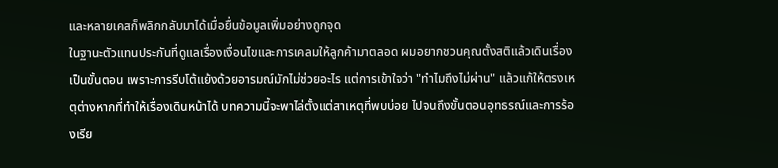และหลายเคสก็พลิกกลับมาได้เมื่อยื่นข้อมูลเพิ่มอย่างถูกจุด
ในฐานะตัวแทนประกันที่ดูแลเรื่องเงื่อนไขและการเคลมให้ลูกค้ามาตลอด ผมอยากชวนคุณตั้งสติแล้วเดินเรื่องเป็นขั้นตอน เพราะการรีบโต้แย้งด้วยอารมณ์มักไม่ช่วยอะไร แต่การเข้าใจว่า "ทำไมถึงไม่ผ่าน" แล้วแก้ให้ตรงเหตุต่างหากที่ทำให้เรื่องเดินหน้าได้ บทความนี้จะพาไล่ตั้งแต่สาเหตุที่พบบ่อย ไปจนถึงขั้นตอนอุทธรณ์และการร้องเรีย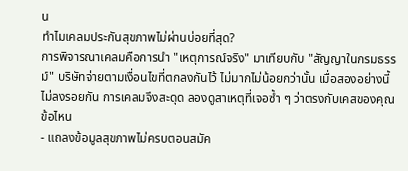น
ทำไมเคลมประกันสุขภาพไม่ผ่านบ่อยที่สุด?
การพิจารณาเคลมคือการนำ "เหตุการณ์จริง" มาเทียบกับ "สัญญาในกรมธรรม์" บริษัทจ่ายตามเงื่อนไขที่ตกลงกันไว้ ไม่มากไม่น้อยกว่านั้น เมื่อสองอย่างนี้ไม่ลงรอยกัน การเคลมจึงสะดุด ลองดูสาเหตุที่เจอซ้ำ ๆ ว่าตรงกับเคสของคุณข้อไหน
- แถลงข้อมูลสุขภาพไม่ครบตอนสมัค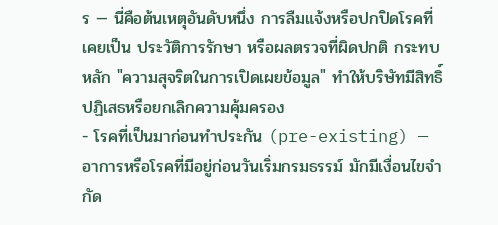ร — นี่คือต้นเหตุอันดับหนึ่ง การลืมแจ้งหรือปกปิดโรคที่เคยเป็น ประวัติการรักษา หรือผลตรวจที่ผิดปกติ กระทบหลัก "ความสุจริตในการเปิดเผยข้อมูล" ทำให้บริษัทมีสิทธิ์ปฏิเสธหรือยกเลิกความคุ้มครอง
- โรคที่เป็นมาก่อนทำประกัน (pre-existing) — อาการหรือโรคที่มีอยู่ก่อนวันเริ่มกรมธรรม์ มักมีเงื่อนไขจำกัด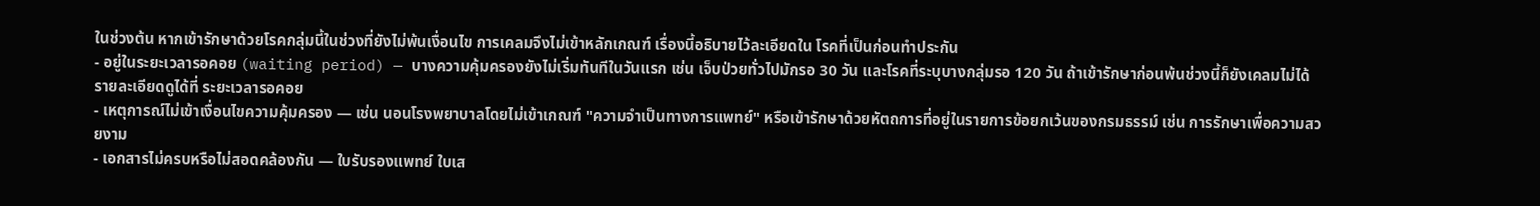ในช่วงต้น หากเข้ารักษาด้วยโรคกลุ่มนี้ในช่วงที่ยังไม่พ้นเงื่อนไข การเคลมจึงไม่เข้าหลักเกณฑ์ เรื่องนี้อธิบายไว้ละเอียดใน โรคที่เป็นก่อนทำประกัน
- อยู่ในระยะเวลารอคอย (waiting period) — บางความคุ้มครองยังไม่เริ่มทันทีในวันแรก เช่น เจ็บป่วยทั่วไปมักรอ 30 วัน และโรคที่ระบุบางกลุ่มรอ 120 วัน ถ้าเข้ารักษาก่อนพ้นช่วงนี้ก็ยังเคลมไม่ได้ รายละเอียดดูได้ที่ ระยะเวลารอคอย
- เหตุการณ์ไม่เข้าเงื่อนไขความคุ้มครอง — เช่น นอนโรงพยาบาลโดยไม่เข้าเกณฑ์ "ความจำเป็นทางการแพทย์" หรือเข้ารักษาด้วยหัตถการที่อยู่ในรายการข้อยกเว้นของกรมธรรม์ เช่น การรักษาเพื่อความสวยงาม
- เอกสารไม่ครบหรือไม่สอดคล้องกัน — ใบรับรองแพทย์ ใบเส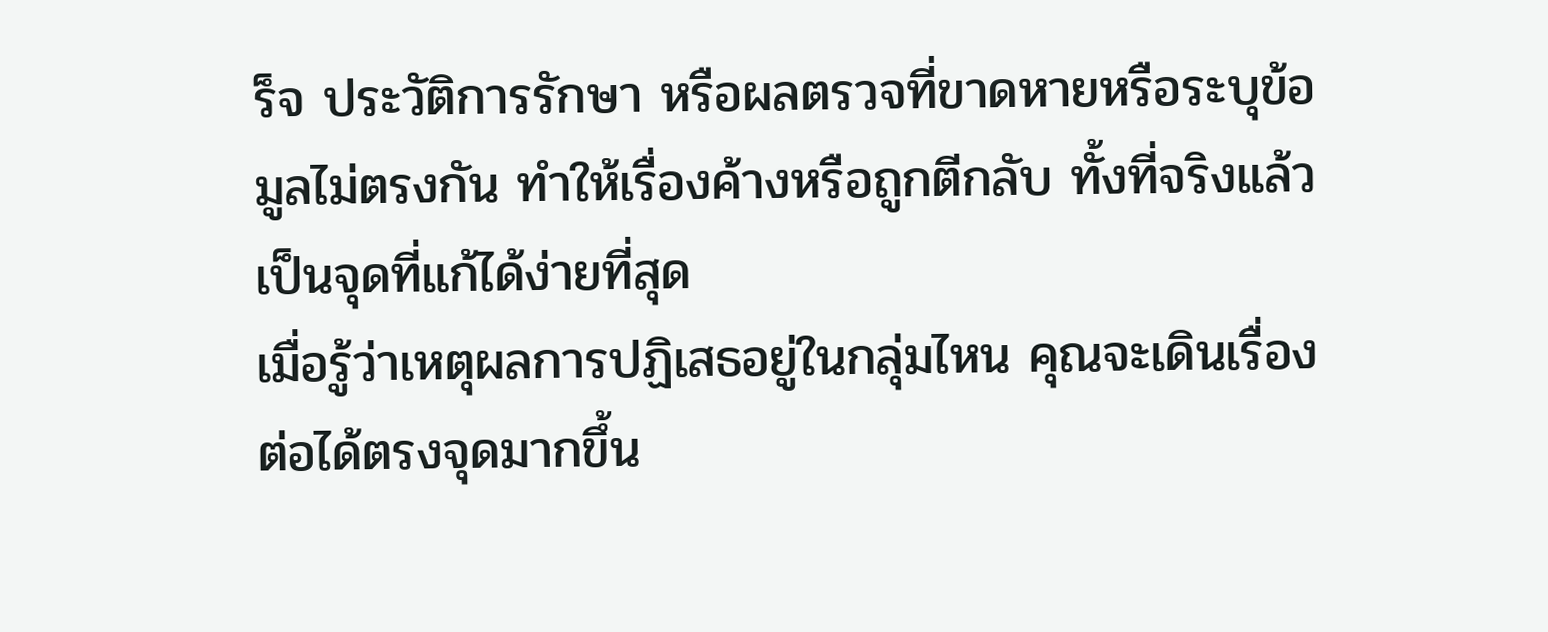ร็จ ประวัติการรักษา หรือผลตรวจที่ขาดหายหรือระบุข้อมูลไม่ตรงกัน ทำให้เรื่องค้างหรือถูกตีกลับ ทั้งที่จริงแล้วเป็นจุดที่แก้ได้ง่ายที่สุด
เมื่อรู้ว่าเหตุผลการปฏิเสธอยู่ในกลุ่มไหน คุณจะเดินเรื่องต่อได้ตรงจุดมากขึ้น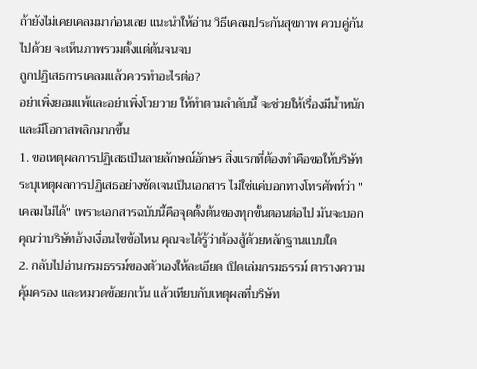ถ้ายังไม่เคยเคลมมาก่อนเลย แนะนำให้อ่าน วิธีเคลมประกันสุขภาพ ควบคู่กันไปด้วย จะเห็นภาพรวมตั้งแต่ต้นจนจบ
ถูกปฏิเสธการเคลมแล้วควรทำอะไรต่อ?
อย่าเพิ่งยอมแพ้และอย่าเพิ่งโวยวาย ให้ทำตามลำดับนี้ จะช่วยให้เรื่องมีน้ำหนักและมีโอกาสพลิกมากขึ้น
1. ขอเหตุผลการปฏิเสธเป็นลายลักษณ์อักษร สิ่งแรกที่ต้องทำคือขอให้บริษัทระบุเหตุผลการปฏิเสธอย่างชัดเจนเป็นเอกสาร ไม่ใช่แค่บอกทางโทรศัพท์ว่า "เคลมไม่ได้" เพราะเอกสารฉบับนี้คือจุดตั้งต้นของทุกขั้นตอนต่อไป มันจะบอกคุณว่าบริษัทอ้างเงื่อนไขข้อไหน คุณจะได้รู้ว่าต้องสู้ด้วยหลักฐานแบบใด
2. กลับไปอ่านกรมธรรม์ของตัวเองให้ละเอียด เปิดเล่มกรมธรรม์ ตารางความคุ้มครอง และหมวดข้อยกเว้น แล้วเทียบกับเหตุผลที่บริษัท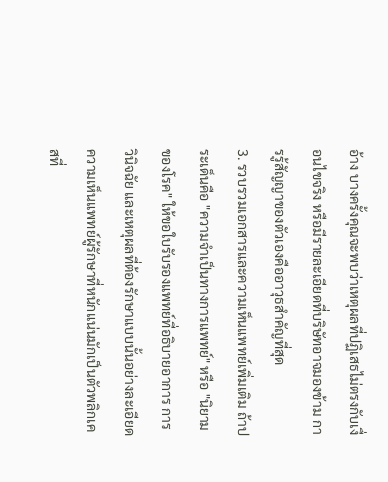อ้าง บางครั้งคุณจะพบว่าเหตุผลที่ปฏิเสธไม่ตรงกับเงื่อนไขจริง หรือมีรายละเอียดที่บริษัทอาจมองข้าม การรู้สัญญาของตัวเองคืออาวุธสำคัญที่สุด
3. รวบรวมเอกสารและความเห็นแพทย์เพิ่มเติม ถ้าประเด็นคือ "ความจำเป็นทางการแพทย์" หรือ "นิยามของโรค" ให้ขอใบรับรองแพทย์ที่อธิบายอาการ การวินิจฉัย และเหตุผลที่ต้องรักษาแบบนั้นอย่างละเอียด ความเห็นแพทย์ผู้รักษาที่หนักแน่นมักเป็นตัวพลิกเคสที่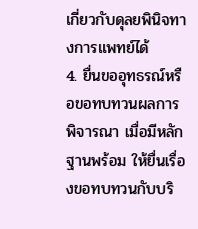เกี่ยวกับดุลยพินิจทางการแพทย์ได้
4. ยื่นขออุทธรณ์หรือขอทบทวนผลการพิจารณา เมื่อมีหลักฐานพร้อม ให้ยื่นเรื่องขอทบทวนกับบริ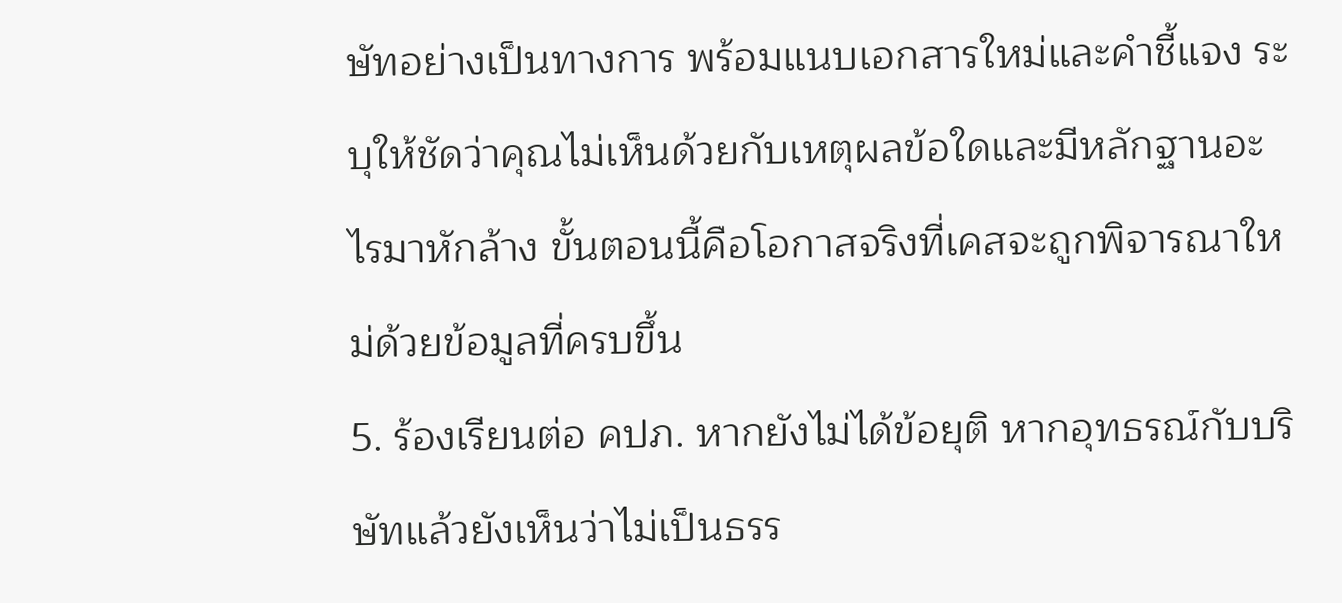ษัทอย่างเป็นทางการ พร้อมแนบเอกสารใหม่และคำชี้แจง ระบุให้ชัดว่าคุณไม่เห็นด้วยกับเหตุผลข้อใดและมีหลักฐานอะไรมาหักล้าง ขั้นตอนนี้คือโอกาสจริงที่เคสจะถูกพิจารณาใหม่ด้วยข้อมูลที่ครบขึ้น
5. ร้องเรียนต่อ คปภ. หากยังไม่ได้ข้อยุติ หากอุทธรณ์กับบริษัทแล้วยังเห็นว่าไม่เป็นธรร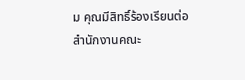ม คุณมีสิทธิ์ร้องเรียนต่อสำนักงานคณะ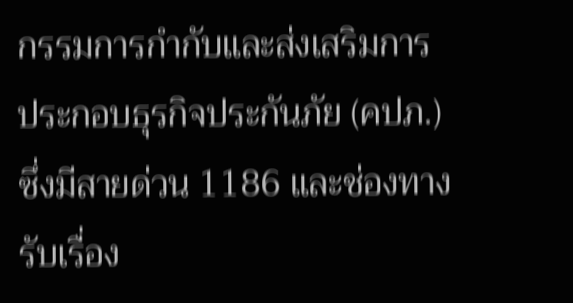กรรมการกำกับและส่งเสริมการประกอบธุรกิจประกันภัย (คปภ.) ซึ่งมีสายด่วน 1186 และช่องทางรับเรื่อง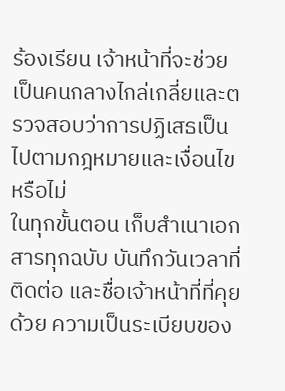ร้องเรียน เจ้าหน้าที่จะช่วยเป็นคนกลางไกล่เกลี่ยและตรวจสอบว่าการปฏิเสธเป็นไปตามกฎหมายและเงื่อนไขหรือไม่
ในทุกขั้นตอน เก็บสำเนาเอกสารทุกฉบับ บันทึกวันเวลาที่ติดต่อ และชื่อเจ้าหน้าที่ที่คุยด้วย ความเป็นระเบียบของ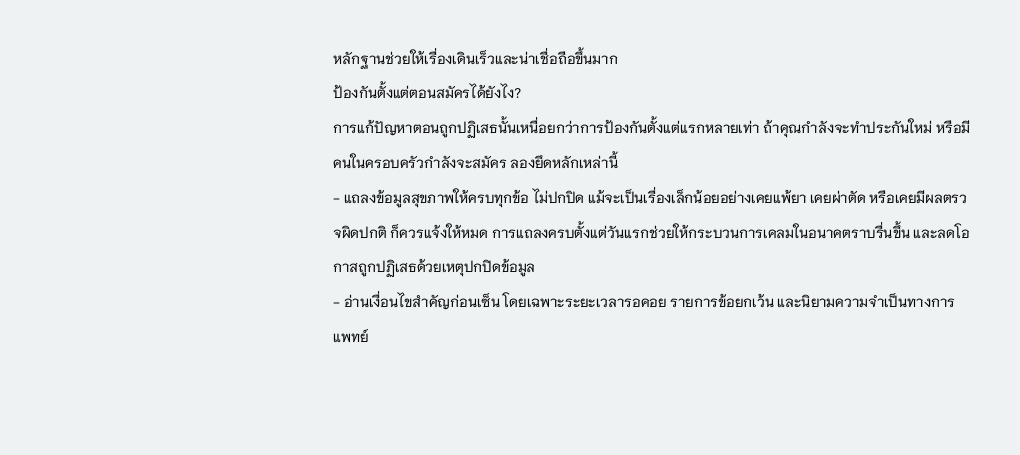หลักฐานช่วยให้เรื่องเดินเร็วและน่าเชื่อถือขึ้นมาก
ป้องกันตั้งแต่ตอนสมัครได้ยังไง?
การแก้ปัญหาตอนถูกปฏิเสธนั้นเหนื่อยกว่าการป้องกันตั้งแต่แรกหลายเท่า ถ้าคุณกำลังจะทำประกันใหม่ หรือมีคนในครอบครัวกำลังจะสมัคร ลองยึดหลักเหล่านี้
- แถลงข้อมูลสุขภาพให้ครบทุกข้อ ไม่ปกปิด แม้จะเป็นเรื่องเล็กน้อยอย่างเคยแพ้ยา เคยผ่าตัด หรือเคยมีผลตรวจผิดปกติ ก็ควรแจ้งให้หมด การแถลงครบตั้งแต่วันแรกช่วยให้กระบวนการเคลมในอนาคตราบรื่นขึ้น และลดโอกาสถูกปฏิเสธด้วยเหตุปกปิดข้อมูล
- อ่านเงื่อนไขสำคัญก่อนเซ็น โดยเฉพาะระยะเวลารอคอย รายการข้อยกเว้น และนิยามความจำเป็นทางการแพทย์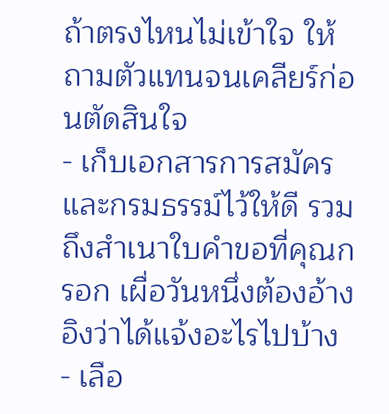ถ้าตรงไหนไม่เข้าใจ ให้ถามตัวแทนจนเคลียร์ก่อนตัดสินใจ
- เก็บเอกสารการสมัครและกรมธรรม์ไว้ให้ดี รวมถึงสำเนาใบคำขอที่คุณกรอก เผื่อวันหนึ่งต้องอ้างอิงว่าได้แจ้งอะไรไปบ้าง
- เลือ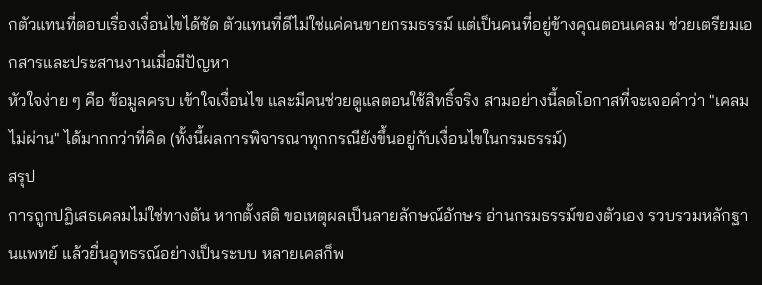กตัวแทนที่ตอบเรื่องเงื่อนไขได้ชัด ตัวแทนที่ดีไม่ใช่แค่คนขายกรมธรรม์ แต่เป็นคนที่อยู่ข้างคุณตอนเคลม ช่วยเตรียมเอกสารและประสานงานเมื่อมีปัญหา
หัวใจง่าย ๆ คือ ข้อมูลครบ เข้าใจเงื่อนไข และมีคนช่วยดูแลตอนใช้สิทธิ์จริง สามอย่างนี้ลดโอกาสที่จะเจอคำว่า "เคลมไม่ผ่าน" ได้มากกว่าที่คิด (ทั้งนี้ผลการพิจารณาทุกกรณียังขึ้นอยู่กับเงื่อนไขในกรมธรรม์)
สรุป
การถูกปฏิเสธเคลมไม่ใช่ทางตัน หากตั้งสติ ขอเหตุผลเป็นลายลักษณ์อักษร อ่านกรมธรรม์ของตัวเอง รวบรวมหลักฐานแพทย์ แล้วยื่นอุทธรณ์อย่างเป็นระบบ หลายเคสก็พ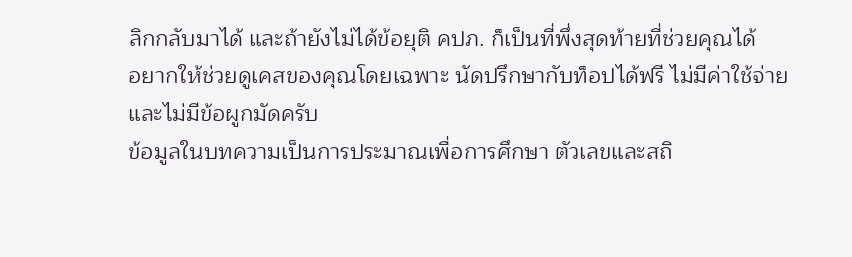ลิกกลับมาได้ และถ้ายังไม่ได้ข้อยุติ คปภ. ก็เป็นที่พึ่งสุดท้ายที่ช่วยคุณได้
อยากให้ช่วยดูเคสของคุณโดยเฉพาะ นัดปรึกษากับท็อปได้ฟรี ไม่มีค่าใช้จ่ายและไม่มีข้อผูกมัดครับ
ข้อมูลในบทความเป็นการประมาณเพื่อการศึกษา ตัวเลขและสถิ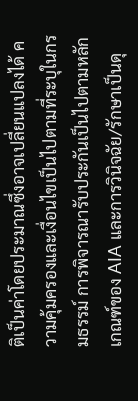ติเป็นค่าโดยประมาณซึ่งอาจเปลี่ยนแปลงได้ ความคุ้มครองและเงื่อนไขเป็นไปตามที่ระบุในกรมธรรม์ การพิจารณารับประกันเป็นไปตามหลักเกณฑ์ของ AIA และการวินิจฉัย/รักษาเป็นดุ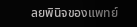ลยพินิจของแพทย์